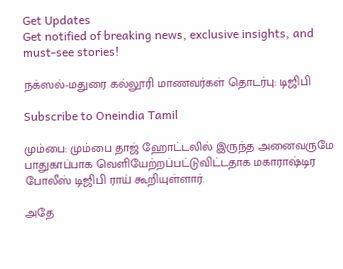Get Updates
Get notified of breaking news, exclusive insights, and must-see stories!

நக்ஸல்-மதுரை கல்லூரி மாணவர்கள் தொடர்பு: டிஜிபி

Subscribe to Oneindia Tamil

மும்பை: மும்பை தாஜ் ஹோட்டலில் இருந்த அனைவருமே பாதுகாப்பாக வெளியேற்றப்பட்டுவிட்டதாக மகாராஷ்டிர போலீஸ் டிஜிபி ராய் கூறியுள்ளார்.

அதே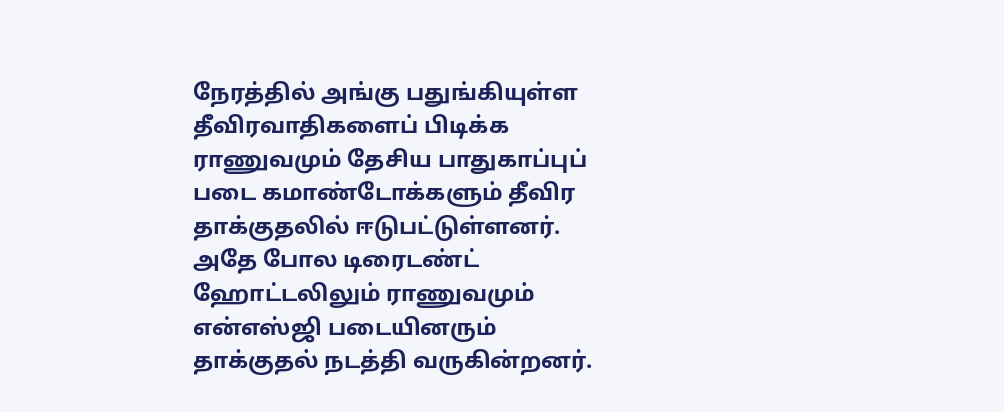நேரத்தில் அங்கு பதுங்கியுள்ள தீவிரவாதிகளைப் பிடிக்க ராணுவமும் தேசிய பாதுகாப்புப் படை கமாண்டோக்களும் தீவிர தாக்குதலில் ஈடுபட்டுள்ளனர். அதே போல டிரைடண்ட் ஹோட்டலிலும் ராணுவமும் என்எஸ்ஜி படையினரும் தாக்குதல் நடத்தி வருகின்றனர்.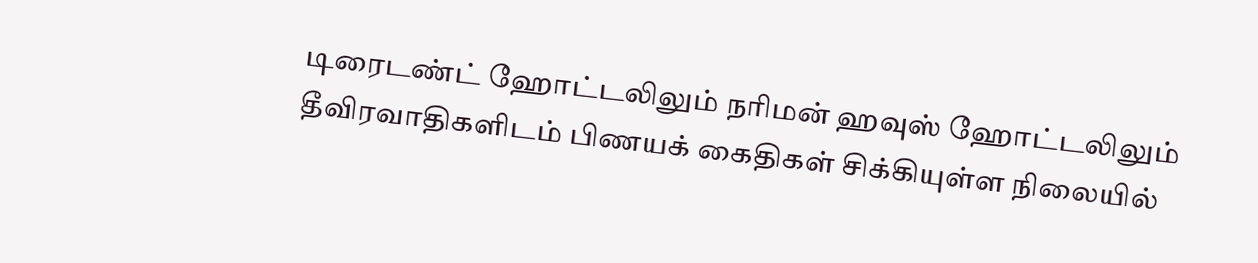டிரைடண்ட் ஹோட்டலிலும் நரிமன் ஹவுஸ் ஹோட்டலிலும் தீவிரவாதிகளிடம் பிணயக் கைதிகள் சிக்கியுள்ள நிலையில்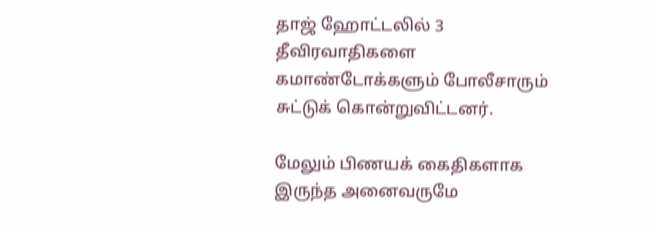தாஜ் ஹோட்டலில் 3 தீவிரவாதிகளை கமாண்டோக்களும் போலீசாரும் சுட்டுக் கொன்றுவிட்டனர்.

மேலும் பிணயக் கைதிகளாக இருந்த அனைவருமே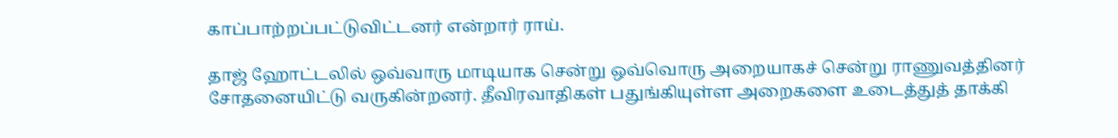காப்பாற்றப்பட்டுவிட்டனர் என்றார் ராய்.

தாஜ் ஹோட்டலில் ஒவ்வாரு மாடியாக சென்று ஒவ்வொரு அறையாகச் சென்று ராணுவத்தினர் சோதனையிட்டு வருகின்றனர். தீவிரவாதிகள் பதுங்கியுள்ள அறைகளை உடைத்துத் தாக்கி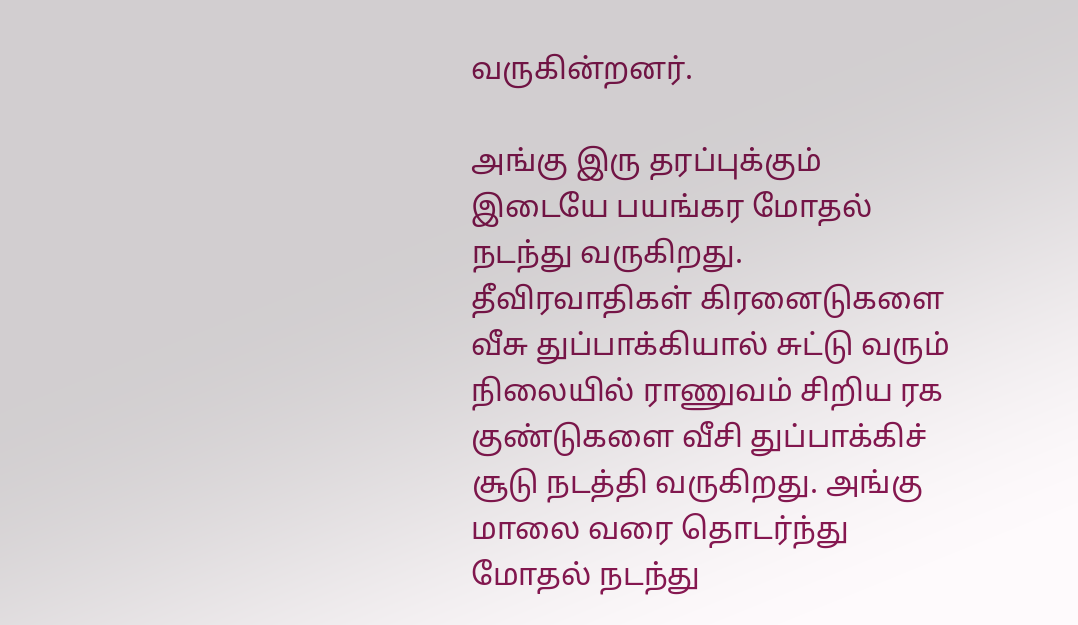வருகின்றனர்.

அங்கு இரு தரப்புக்கும் இடையே பயங்கர மோதல் நடந்து வருகிறது. தீவிரவாதிகள் கிரனைடுகளை வீசு துப்பாக்கியால் சுட்டு வரும் நிலையில் ராணுவம் சிறிய ரக குண்டுகளை வீசி துப்பாக்கிச் சூடு நடத்தி வருகிறது. அங்கு மாலை வரை தொடர்ந்து மோதல் நடந்து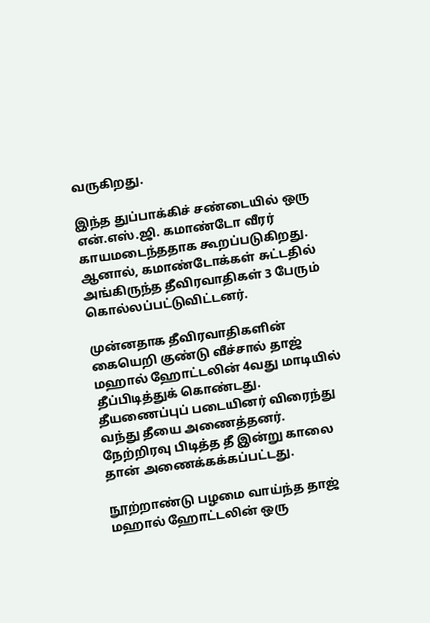வருகிறது.

இந்த துப்பாக்கிச் சண்டையில் ஒரு என்.எஸ்.ஜி. கமாண்டோ வீரர் காயமடைந்ததாக கூறப்படுகிறது. ஆனால், கமாண்டோக்கள் சுட்டதில் அங்கிருந்த தீவிரவாதிகள் 3 பேரும் கொல்லப்பட்டுவிட்டனர்.

முன்னதாக தீவிரவாதிகளின் கையெறி குண்டு வீச்சால் தாஜ் மஹால் ஹோட்டலின் 4வது மாடியில் தீப்பிடித்துக் கொண்டது. தீயணைப்புப் படையினர் விரைந்து வந்து தீயை அணைத்தனர். நேற்றிரவு பிடித்த தீ இன்று காலை தான் அணைக்கக்கப்பட்டது.

நூற்றாண்டு பழமை வாய்ந்த தாஜ் மஹால் ஹோட்டலின் ஒரு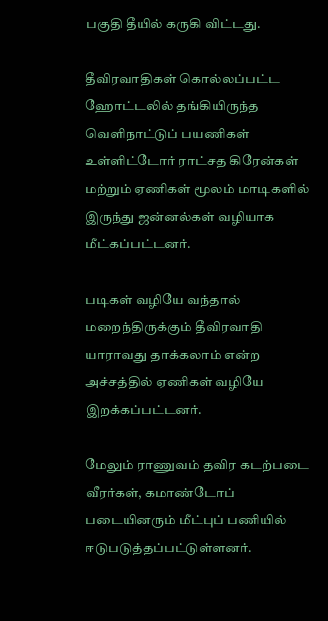பகுதி தீயில் கருகி விட்டது.

தீவிரவாதிகள் கொல்லப்பட்ட ஹோட்டலில் தங்கியிருந்த வெளிநாட்டுப் பயணிகள் உள்ளிட்டோர் ராட்சத கிரேன்கள் மற்றும் ஏணிகள் மூலம் மாடிகளில் இருந்து ஜன்னல்கள் வழியாக மீட்கப்பட்டனர்.

படிகள் வழியே வந்தால் மறைந்திருக்கும் தீவிரவாதி யாராவது தாக்கலாம் என்ற அச்சத்தில் ஏணிகள் வழியே இறக்கப்பட்டனர்.

மேலும் ராணுவம் தவிர கடற்படை வீரர்கள், கமாண்டோப் படையினரும் மீட்புப் பணியில் ஈடுபடுத்தப்பட்டுள்ளனர்.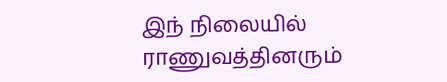இந் நிலையில் ராணுவத்தினரும்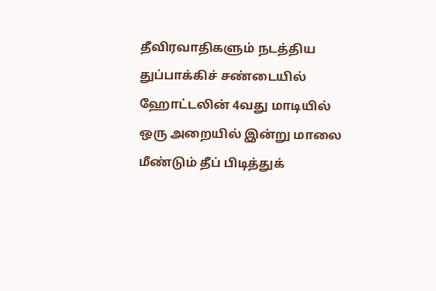தீவிரவாதிகளும் நடத்திய துப்பாக்கிச் சண்டையில் ஹோட்டலின் 4வது மாடியில் ஒரு அறையில் இன்று மாலை மீண்டும் தீப் பிடித்துக்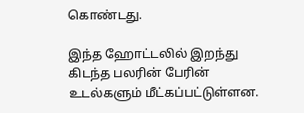கொண்டது.

இந்த ஹோட்டலில் இறந்து கிடந்த பலரின் பேரின் உடல்களும் மீட்கப்பட்டுள்ளன.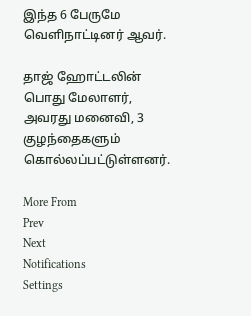இந்த 6 பேருமே வெளிநாட்டினர் ஆவர்.

தாஜ் ஹோட்டலின் பொது மேலாளர், அவரது மனைவி, 3 குழந்தைகளும் கொல்லப்பட்டுள்ளனர்.

More From
Prev
Next
Notifications
Settings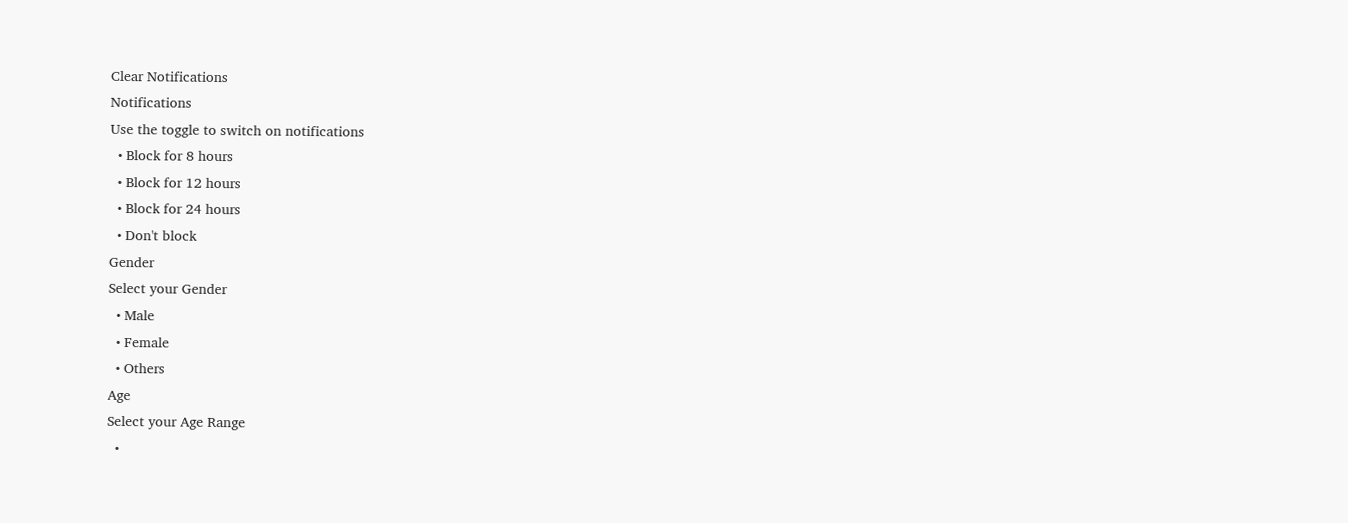Clear Notifications
Notifications
Use the toggle to switch on notifications
  • Block for 8 hours
  • Block for 12 hours
  • Block for 24 hours
  • Don't block
Gender
Select your Gender
  • Male
  • Female
  • Others
Age
Select your Age Range
  •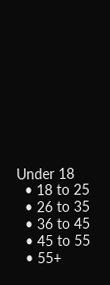Under 18
  • 18 to 25
  • 26 to 35
  • 36 to 45
  • 45 to 55
  • 55+